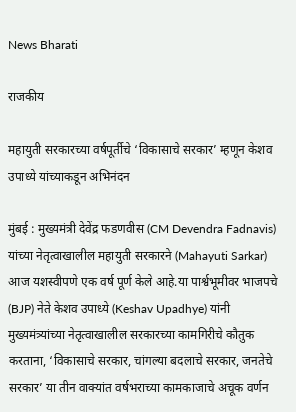News Bharati

राजकीय

महायुती सरकारच्या वर्षपूर्तीचे ‘विकासाचे सरकार’ म्हणून केशव उपाध्ये यांच्याकडून अभिनंदन

मुंबई : मुख्यमंत्री देवेंद्र फडणवीस (CM Devendra Fadnavis) यांच्या नेतृत्वाखालील महायुती सरकारने (Mahayuti Sarkar) आज यशस्वीपणे एक वर्ष पूर्ण केले आहे.या पार्श्वभूमीवर भाजपचे (BJP) नेते केशव उपाध्ये (Keshav Upadhye) यांनी मुख्यमंत्र्यांच्या नेतृत्वाखालील सरकारच्या कामगिरीचे कौतुक करताना, ‘विकासाचे सरकार, चांगल्या बदलाचे सरकार, जनतेचे सरकार’ या तीन वाक्यांत वर्षभराच्या कामकाजाचे अचूक वर्णन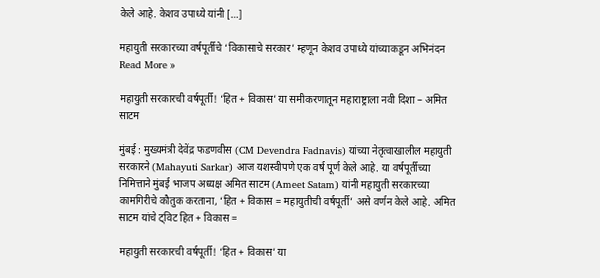केले आहे. केशव उपाध्ये यांनी […]

महायुती सरकारच्या वर्षपूर्तीचे ‘विकासाचे सरकार’ म्हणून केशव उपाध्ये यांच्याकडून अभिनंदन Read More »

महायुती सरकारची वर्षपूर्ती! ‘हित + विकास’ या समीकरणातून महाराष्ट्राला नवी दिशा – अमित साटम

मुंबई : मुख्यमंत्री देवेंद्र फडणवीस (CM Devendra Fadnavis) यांच्या नेतृत्वाखालील महायुती सरकारने (Mahayuti Sarkar) आज यशस्वीपणे एक वर्ष पूर्ण केले आहे. या वर्षपूर्तीच्या निमित्ताने मुंबई भाजप अध्यक्ष अमित साटम (Ameet Satam) यांनी महायुती सरकारच्या कामगिरीचे कौतुक करताना, ‘हित + विकास = महायुतीची वर्षपूर्ती’ असे वर्णन केले आहे. अमित साटम यांचे ट्विट हित + विकास =

महायुती सरकारची वर्षपूर्ती! ‘हित + विकास’ या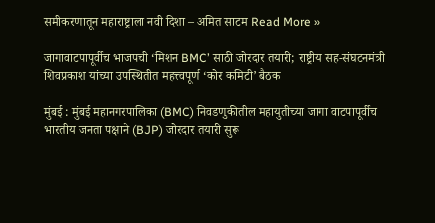समीकरणातून महाराष्ट्राला नवी दिशा – अमित साटम Read More »

जागावाटपापूर्वीच भाजपची ‘मिशन BMC’ साठी जोरदार तयारी; राष्ट्रीय सह-संघटनमंत्री शिवप्रकाश यांच्या उपस्थितीत महत्त्वपूर्ण ‘कोर कमिटी’ बैठक

मुंबई : मुंबई महानगरपालिका (BMC) निवडणुकीतील महायुतीच्या जागा वाटपापूर्वीच भारतीय जनता पक्षाने (BJP) जोरदार तयारी सुरू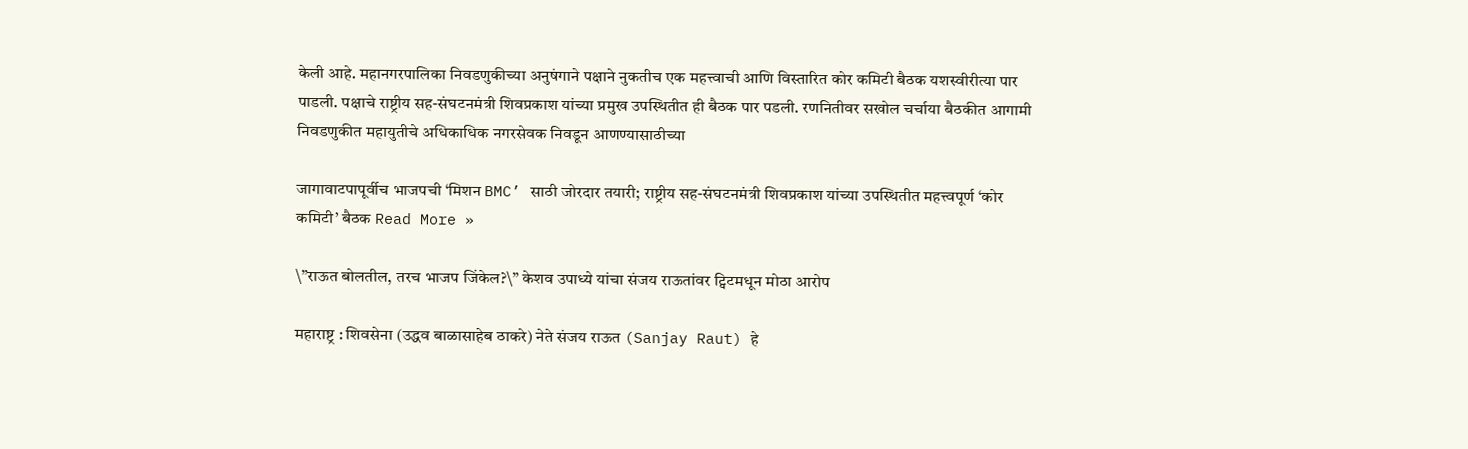केली आहे. महानगरपालिका निवडणुकीच्या अनुषंगाने पक्षाने नुकतीच एक महत्त्वाची आणि विस्तारित कोर कमिटी बैठक यशस्वीरीत्या पार पाडली. पक्षाचे राष्ट्रीय सह-संघटनमंत्री शिवप्रकाश यांच्या प्रमुख उपस्थितीत ही बैठक पार पडली. रणनितीवर सखोल चर्चाया बैठकीत आगामी निवडणुकीत महायुतीचे अधिकाधिक नगरसेवक निवडून आणण्यासाठीच्या

जागावाटपापूर्वीच भाजपची ‘मिशन BMC’ साठी जोरदार तयारी; राष्ट्रीय सह-संघटनमंत्री शिवप्रकाश यांच्या उपस्थितीत महत्त्वपूर्ण ‘कोर कमिटी’ बैठक Read More »

\”राऊत बोलतील, तरच भाजप जिंकेल?\” केशव उपाध्ये यांचा संजय राऊतांवर ट्विटमधून मोठा आरोप

महाराष्ट्र : शिवसेना (उद्धव बाळासाहेब ठाकरे) नेते संजय राऊत (Sanjay Raut) हे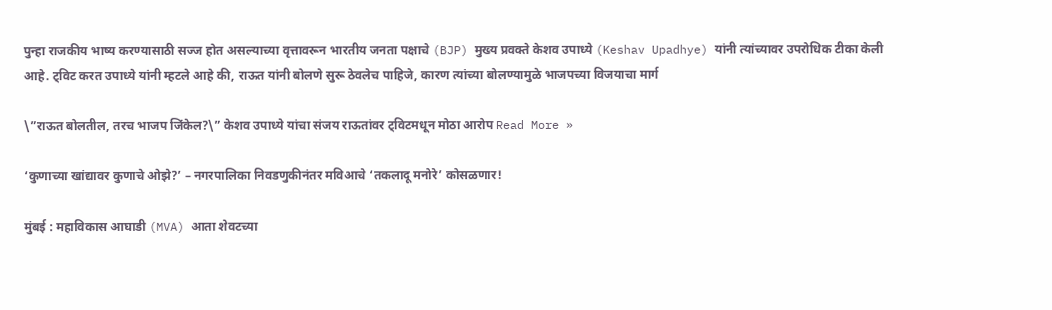पुन्हा राजकीय भाष्य करण्यासाठी सज्ज होत असल्याच्या वृत्तावरून भारतीय जनता पक्षाचे (BJP) मुख्य प्रवक्ते केशव उपाध्ये (Keshav Upadhye) यांनी त्यांच्यावर उपरोधिक टीका केली आहे. ट्विट करत उपाध्ये यांनी म्हटले आहे की, राऊत यांनी बोलणे सुरू ठेवलेच पाहिजे, कारण त्यांच्या बोलण्यामुळे भाजपच्या विजयाचा मार्ग

\”राऊत बोलतील, तरच भाजप जिंकेल?\” केशव उपाध्ये यांचा संजय राऊतांवर ट्विटमधून मोठा आरोप Read More »

‘कुणाच्या खांद्यावर कुणाचे ओझे?’ – नगरपालिका निवडणुकीनंतर मविआचे ‘तकलादू मनोरे’ कोसळणार!

मुंबई : महाविकास आघाडी (MVA) आता शेवटच्या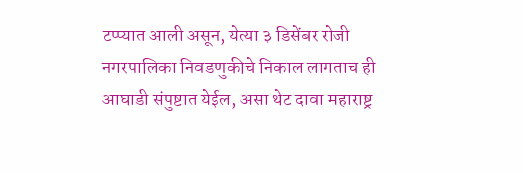टप्प्यात आली असून, येत्या ३ डिसेंबर रोजी नगरपालिका निवडणुकीचे निकाल लागताच ही आघाडी संपुष्टात येईल, असा थेट दावा महाराष्ट्र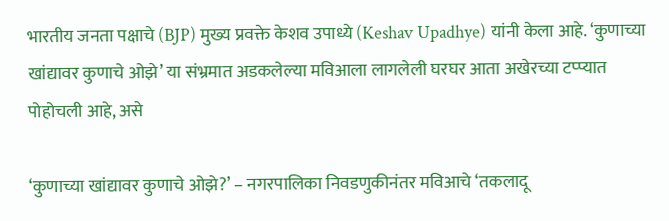भारतीय जनता पक्षाचे (BJP) मुख्य प्रवक्ते केशव उपाध्ये (Keshav Upadhye) यांनी केला आहे. ‘कुणाच्या खांद्यावर कुणाचे ओझे’ या संभ्रमात अडकलेल्या मविआला लागलेली घरघर आता अखेरच्या टप्प्यात पोहोचली आहे, असे

‘कुणाच्या खांद्यावर कुणाचे ओझे?’ – नगरपालिका निवडणुकीनंतर मविआचे ‘तकलादू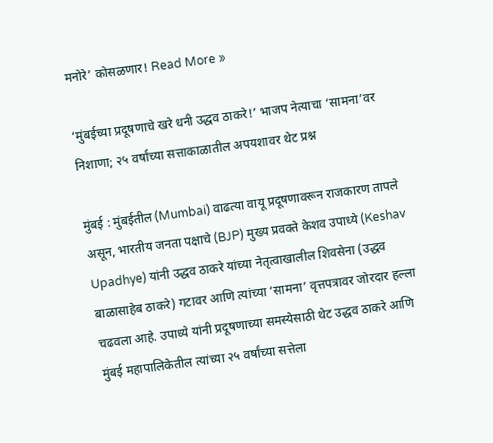मनोरे’ कोसळणार! Read More »

‘मुंबईच्या प्रदूषणाचे खरे धनी उद्धव ठाकरे!’ भाजप नेत्याचा ‘सामना’वर निशाणा; २५ वर्षांच्या सत्ताकाळातील अपयशावर थेट प्रश्न

मुंबई : मुंबईतील (Mumbai) वाढत्या वायू प्रदूषणावरून राजकारण तापले असून, भारतीय जनता पक्षाचे (BJP) मुख्य प्रवक्ते केशव उपाध्ये (Keshav Upadhye) यांनी उद्धव ठाकरे यांच्या नेतृत्वाखालील शिवसेना (उद्धव बाळासाहेब ठाकरे) गटावर आणि त्यांच्या ‘सामना’ वृत्तपत्रावर जोरदार हल्ला चढवला आहे. उपाध्ये यांनी प्रदूषणाच्या समस्येसाठी थेट उद्धव ठाकरे आणि मुंबई महापालिकेतील त्यांच्या २५ वर्षांच्या सत्तेला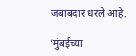जबाबदार धरले आहे.

‘मुंबईच्या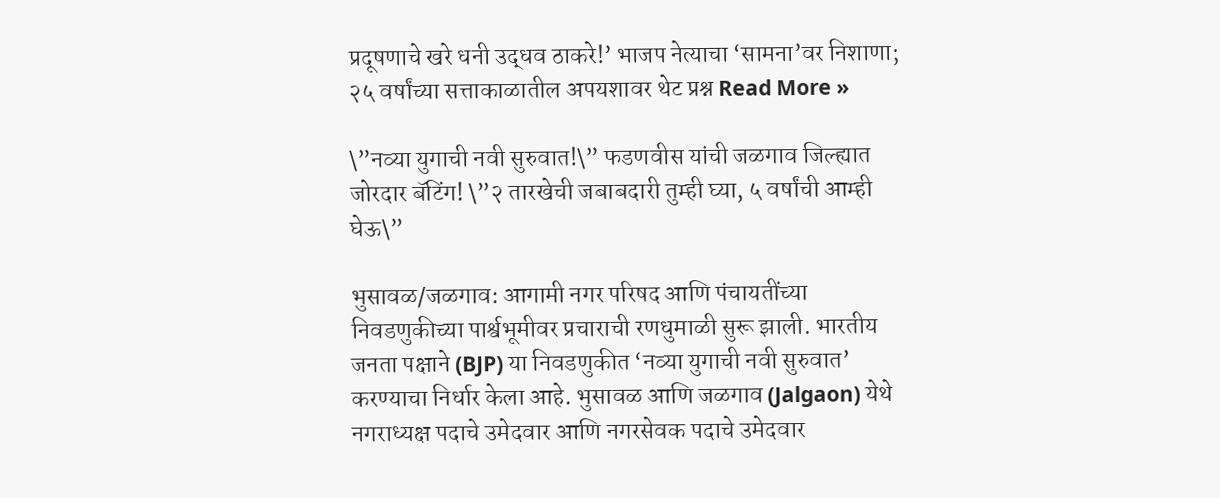प्रदूषणाचे खरे धनी उद्धव ठाकरे!’ भाजप नेत्याचा ‘सामना’वर निशाणा; २५ वर्षांच्या सत्ताकाळातील अपयशावर थेट प्रश्न Read More »

\”नव्या युगाची नवी सुरुवात!\” फडणवीस यांची जळगाव जिल्ह्यात जोरदार बॅटिंग! \”२ तारखेची जबाबदारी तुम्ही घ्या, ५ वर्षांची आम्ही घेऊ\”

भुसावळ/जळगाव: आगामी नगर परिषद आणि पंचायतींच्या निवडणुकीच्या पार्श्वभूमीवर प्रचाराची रणधुमाळी सुरू झाली. भारतीय जनता पक्षाने (BJP) या निवडणुकीत ‘नव्या युगाची नवी सुरुवात’ करण्याचा निर्धार केला आहे. भुसावळ आणि जळगाव (Jalgaon) येथे नगराध्यक्ष पदाचे उमेदवार आणि नगरसेवक पदाचे उमेदवार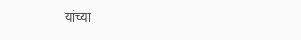यांच्या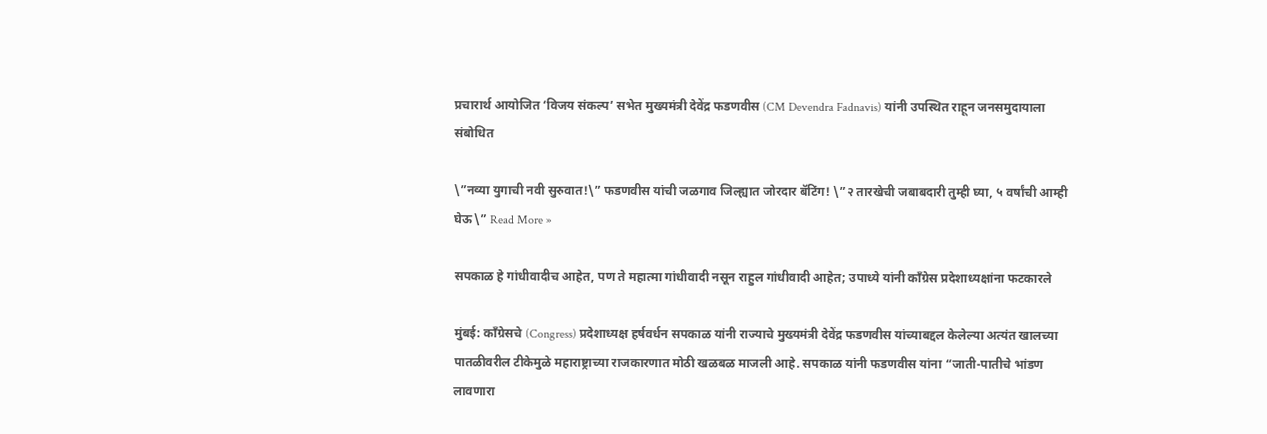प्रचारार्थ आयोजित ‘विजय संकल्प’ सभेत मुख्यमंत्री देवेंद्र फडणवीस (CM Devendra Fadnavis) यांनी उपस्थित राहून जनसमुदायाला संबोधित

\”नव्या युगाची नवी सुरुवात!\” फडणवीस यांची जळगाव जिल्ह्यात जोरदार बॅटिंग! \”२ तारखेची जबाबदारी तुम्ही घ्या, ५ वर्षांची आम्ही घेऊ\” Read More »

सपकाळ हे गांधीवादीच आहेत, पण ते महात्मा गांधीवादी नसून राहुल गांधीवादी आहेत; उपाध्ये यांनी काँग्रेस प्रदेशाध्यक्षांना फटकारले

मुंबई: काँग्रेसचे (Congress) प्रदेशाध्यक्ष हर्षवर्धन सपकाळ यांनी राज्याचे मुख्यमंत्री देवेंद्र फडणवीस यांच्याबद्दल केलेल्या अत्यंत खालच्या पातळीवरील टीकेमुळे महाराष्ट्राच्या राजकारणात मोठी खळबळ माजली आहे. सपकाळ यांनी फडणवीस यांना “जाती-पातीचे भांडण लावणारा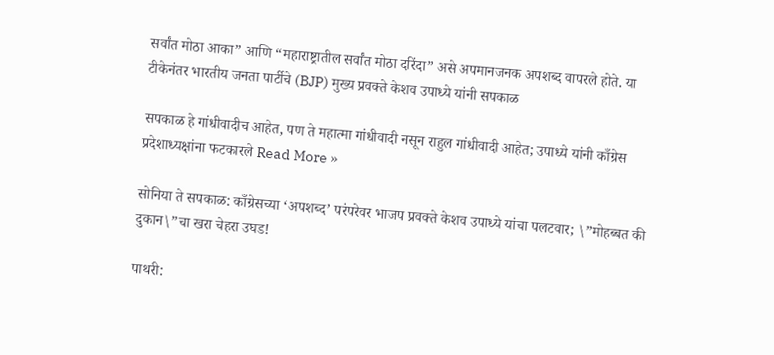सर्वांत मोठा आका” आणि “महाराष्ट्रातील सर्वांत मोठा दरिंदा” असे अपमानजनक अपशब्द वापरले होते. या टीकेनंतर भारतीय जनता पार्टीचे (BJP) मुख्य प्रवक्ते केशव उपाध्ये यांनी सपकाळ

सपकाळ हे गांधीवादीच आहेत, पण ते महात्मा गांधीवादी नसून राहुल गांधीवादी आहेत; उपाध्ये यांनी काँग्रेस प्रदेशाध्यक्षांना फटकारले Read More »

सोनिया ते सपकाळ: काँग्रेसच्या ‘अपशब्द’ परंपरेवर भाजप प्रवक्ते केशव उपाध्ये यांचा पलटवार; \”मोहब्बत की दुकान\”चा खरा चेहरा उघड!

पाथरी: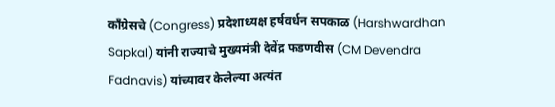काँग्रेसचे (Congress) प्रदेशाध्यक्ष हर्षवर्धन सपकाळ (Harshwardhan Sapkal) यांनी राज्याचे मुख्यमंत्री देवेंद्र फडणवीस (CM Devendra Fadnavis) यांच्यावर केलेल्या अत्यंत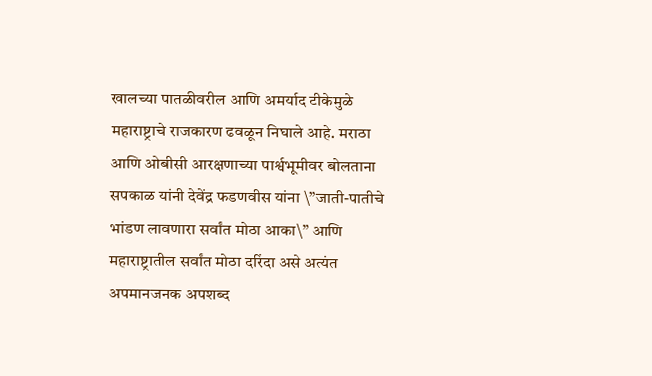खालच्या पातळीवरील आणि अमर्याद टीकेमुळे महाराष्ट्राचे राजकारण ढवळून निघाले आहे. मराठा आणि ओबीसी आरक्षणाच्या पार्श्वभूमीवर बोलताना सपकाळ यांनी देवेंद्र फडणवीस यांना \”जाती-पातीचे भांडण लावणारा सर्वांत मोठा आका\” आणि महाराष्ट्रातील सर्वांत मोठा दरिंदा असे अत्यंत अपमानजनक अपशब्द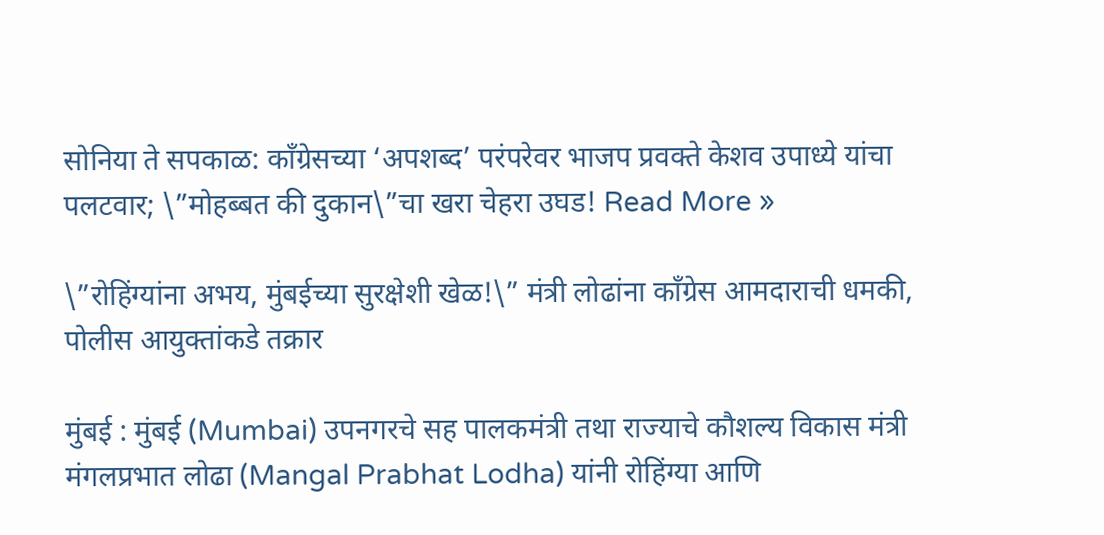सोनिया ते सपकाळ: काँग्रेसच्या ‘अपशब्द’ परंपरेवर भाजप प्रवक्ते केशव उपाध्ये यांचा पलटवार; \”मोहब्बत की दुकान\”चा खरा चेहरा उघड! Read More »

\”रोहिंग्यांना अभय, मुंबईच्या सुरक्षेशी खेळ!\” मंत्री लोढांना काँग्रेस आमदाराची धमकी, पोलीस आयुक्तांकडे तक्रार

मुंबई : मुंबई (Mumbai) उपनगरचे सह पालकमंत्री तथा राज्याचे कौशल्य विकास मंत्री मंगलप्रभात लोढा (Mangal Prabhat Lodha) यांनी रोहिंग्या आणि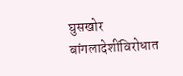घुसखोर बांगलादेशींविरोधात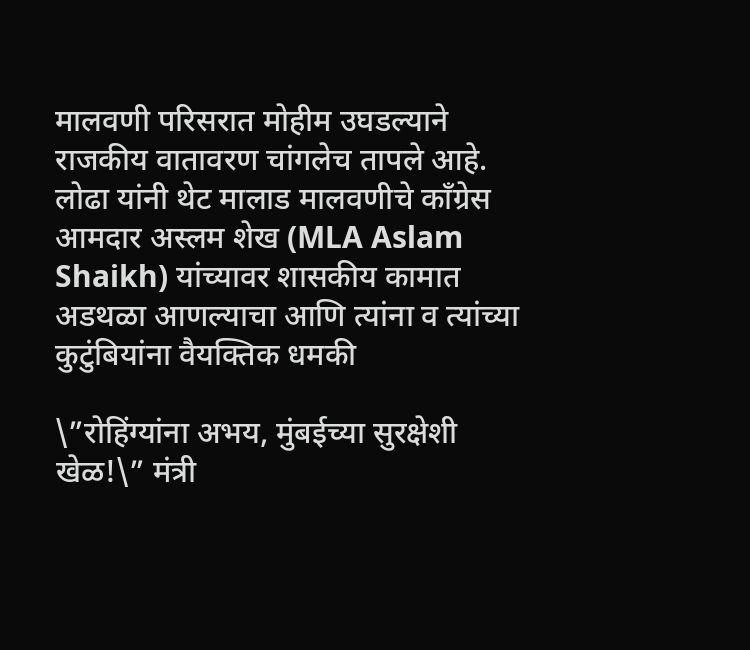मालवणी परिसरात मोहीम उघडल्याने राजकीय वातावरण चांगलेच तापले आहे. लोढा यांनी थेट मालाड मालवणीचे काँग्रेस आमदार अस्लम शेख (MLA Aslam Shaikh) यांच्यावर शासकीय कामात अडथळा आणल्याचा आणि त्यांना व त्यांच्या कुटुंबियांना वैयक्तिक धमकी

\”रोहिंग्यांना अभय, मुंबईच्या सुरक्षेशी खेळ!\” मंत्री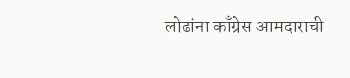लोढांना काँग्रेस आमदाराची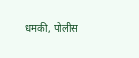धमकी, पोलीस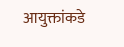आयुक्तांकडे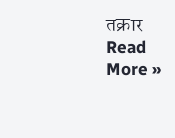तक्रार Read More »